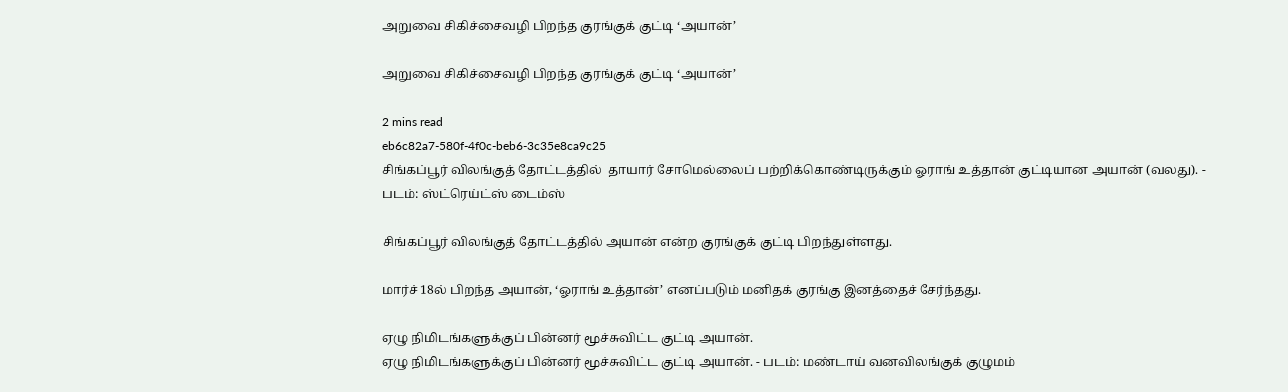அறுவை சிகிச்சைவழி பிறந்த குரங்குக் குட்டி ‘அயான்’

அறுவை சிகிச்சைவழி பிறந்த குரங்குக் குட்டி ‘அயான்’

2 mins read
eb6c82a7-580f-4f0c-beb6-3c35e8ca9c25
சிங்கப்பூர் விலங்குத் தோட்டத்தில்  தாயார் சோமெல்லைப் பற்றிக்கொண்டிருக்கும் ஓராங் உத்தான் குட்டியான அயான் (வலது). - படம்: ஸ்ட்ரெய்ட்ஸ் டைம்ஸ்

சிங்கப்பூர் விலங்குத் தோட்டத்தில் அயான் என்ற குரங்குக் குட்டி பிறந்துள்ளது.

மார்ச் 18ல் பிறந்த அயான், ‘ஓராங் உத்தான்’ எனப்படும் மனிதக் குரங்கு இனத்தைச் சேர்ந்தது.

ஏழு நிமிடங்களுக்குப் பின்னர் மூச்சுவிட்ட குட்டி அயான்.
ஏழு நிமிடங்களுக்குப் பின்னர் மூச்சுவிட்ட குட்டி அயான். - படம்: மண்டாய் வனவிலங்குக் குழுமம்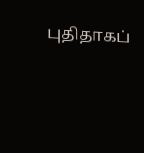புதிதாகப்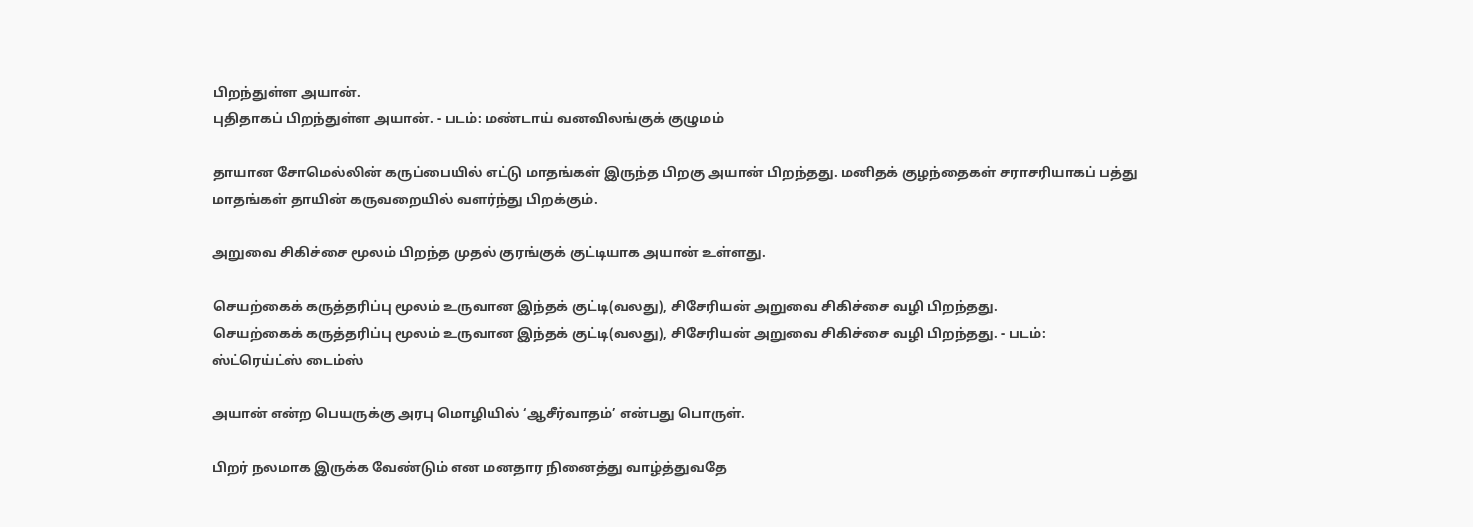பிறந்துள்ள அயான்.
புதிதாகப் பிறந்துள்ள அயான். - படம்: மண்டாய் வனவிலங்குக் குழுமம்

தாயான சோமெல்லின் கருப்பையில் எட்டு மாதங்கள் இருந்த பிறகு அயான் பிறந்தது. மனிதக் குழந்தைகள் சராசரியாகப் பத்து மாதங்கள் தாயின் கருவறையில் வளர்ந்து பிறக்கும்.

அறுவை சிகிச்சை மூலம் பிறந்த முதல் குரங்குக் குட்டியாக அயான் உள்ளது.

செயற்கைக் கருத்தரிப்பு மூலம் உருவான இந்தக் குட்டி(வலது), சிசேரியன் அறுவை சிகிச்சை வழி பிறந்தது.
செயற்கைக் கருத்தரிப்பு மூலம் உருவான இந்தக் குட்டி(வலது), சிசேரியன் அறுவை சிகிச்சை வழி பிறந்தது. - படம்: ஸ்ட்ரெய்ட்ஸ் டைம்ஸ்

அயான் என்ற பெயருக்கு அரபு மொழியில் ‘ஆசீர்வாதம்’ என்பது பொருள்.

பிறர் நலமாக இருக்க வேண்டும் என மனதார நினைத்து வாழ்த்துவதே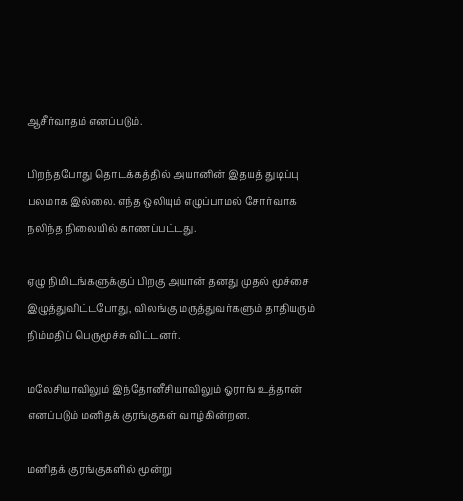ஆசீர்வாதம் எனப்படும்.

பிறந்தபோது தொடக்கத்தில் அயானின் இதயத் துடிப்பு பலமாக இல்லை. எந்த ஒலியும் எழுப்பாமல் சோர்வாக நலிந்த நிலையில் காணப்பட்டது.

ஏழு நிமிடங்களுக்குப் பிறகு அயான் தனது முதல் மூச்சை இழுத்துவிட்டபோது, விலங்கு மருத்துவர்களும் தாதியரும் நிம்மதிப் பெருமூச்சு விட்டனர்.

மலேசியாவிலும் இந்தோனீசியாவிலும் ஓராங் உத்தான் எனப்படும் மனிதக் குரங்குகள் வாழ்கின்றன.

மனிதக் குரங்குகளில் மூன்று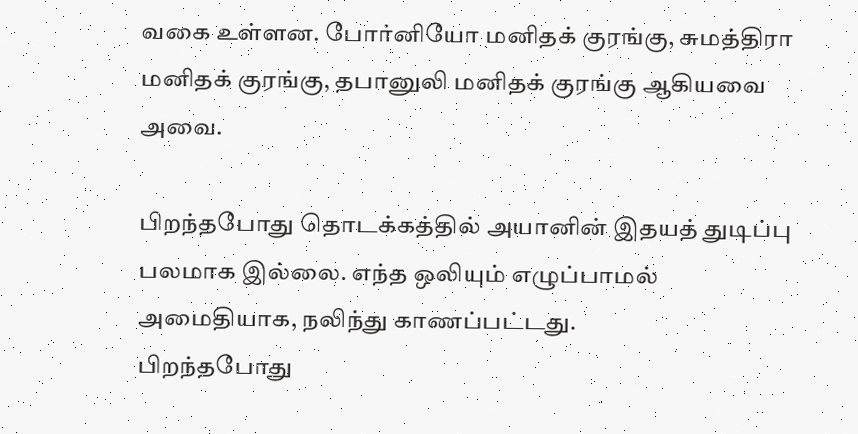வகை உள்ளன. போர்னியோ மனிதக் குரங்கு, சுமத்திரா மனிதக் குரங்கு, தபானுலி மனிதக் குரங்கு ஆகியவை அவை.

பிறந்தபோது தொடக்கத்தில் அயானின் இதயத் துடிப்பு பலமாக இல்லை. எந்த ஒலியும் எழுப்பாமல் அமைதியாக, நலிந்து காணப்பட்டது.
பிறந்தபோது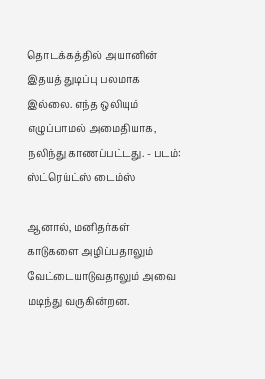தொடக்கத்தில் அயானின் இதயத் துடிப்பு பலமாக இல்லை. எந்த ஒலியும் எழுப்பாமல் அமைதியாக, நலிந்து காணப்பட்டது. - படம்: ஸ்ட்ரெய்ட்ஸ் டைம்ஸ்

ஆனால், மனிதர்கள் காடுகளை அழிப்பதாலும் வேட்டையாடுவதாலும் அவை மடிந்து வருகின்றன.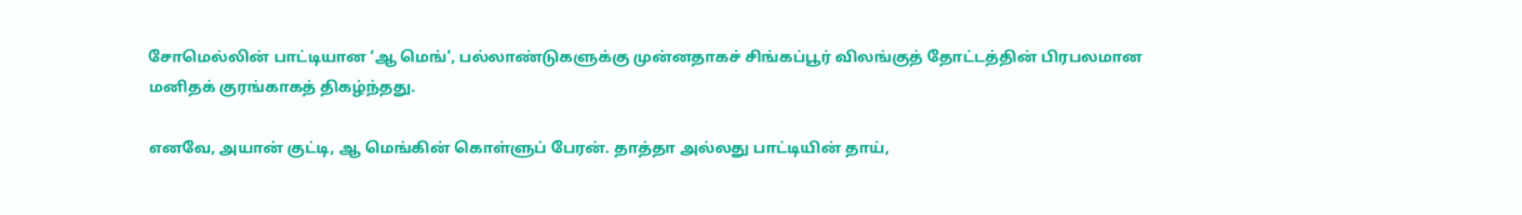சோமெல்லின் பாட்டியான ‘ஆ மெங்’, பல்லாண்டுகளுக்கு முன்னதாகச் சிங்கப்பூர் விலங்குத் தோட்டத்தின் பிரபலமான மனிதக் குரங்காகத் திகழ்ந்தது.

எனவே, அயான் குட்டி, ஆ மெங்கின் கொள்ளுப் பேரன். தாத்தா அல்லது பாட்டியின் தாய்,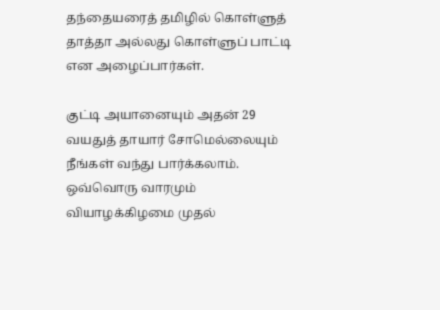தந்தையரைத் தமிழில் கொள்ளுத் தாத்தா அல்லது கொள்ளுப் பாட்டி என அழைப்பார்கள்.

குட்டி அயானையும் அதன் 29 வயதுத் தாயார் சோமெல்லையும் நீங்கள் வந்து பார்க்கலாம். ஒவ்வொரு வாரமும் வியாழக்கிழமை முதல்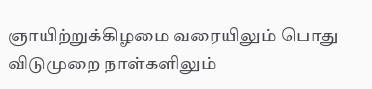ஞாயிற்றுக்கிழமை வரையிலும் பொது விடுமுறை நாள்களிலும்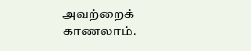அவற்றைக் காணலாம்.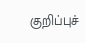குறிப்புச்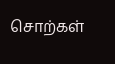சொற்கள்